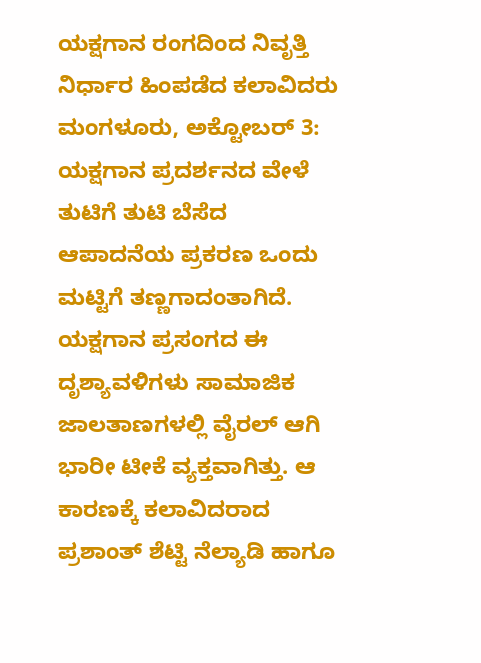ಯಕ್ಷಗಾನ ರಂಗದಿಂದ ನಿವೃತ್ತಿ ನಿರ್ಧಾರ ಹಿಂಪಡೆದ ಕಲಾವಿದರು
ಮಂಗಳೂರು, ಅಕ್ಟೋಬರ್ 3: ಯಕ್ಷಗಾನ ಪ್ರದರ್ಶನದ ವೇಳೆ ತುಟಿಗೆ ತುಟಿ ಬೆಸೆದ ಆಪಾದನೆಯ ಪ್ರಕರಣ ಒಂದು ಮಟ್ಟಿಗೆ ತಣ್ಣಗಾದಂತಾಗಿದೆ. ಯಕ್ಷಗಾನ ಪ್ರಸಂಗದ ಈ ದೃಶ್ಯಾವಳಿಗಳು ಸಾಮಾಜಿಕ ಜಾಲತಾಣಗಳಲ್ಲಿ ವೈರಲ್ ಆಗಿ ಭಾರೀ ಟೀಕೆ ವ್ಯಕ್ತವಾಗಿತ್ತು. ಆ ಕಾರಣಕ್ಕೆ ಕಲಾವಿದರಾದ ಪ್ರಶಾಂತ್ ಶೆಟ್ಟಿ ನೆಲ್ಯಾಡಿ ಹಾಗೂ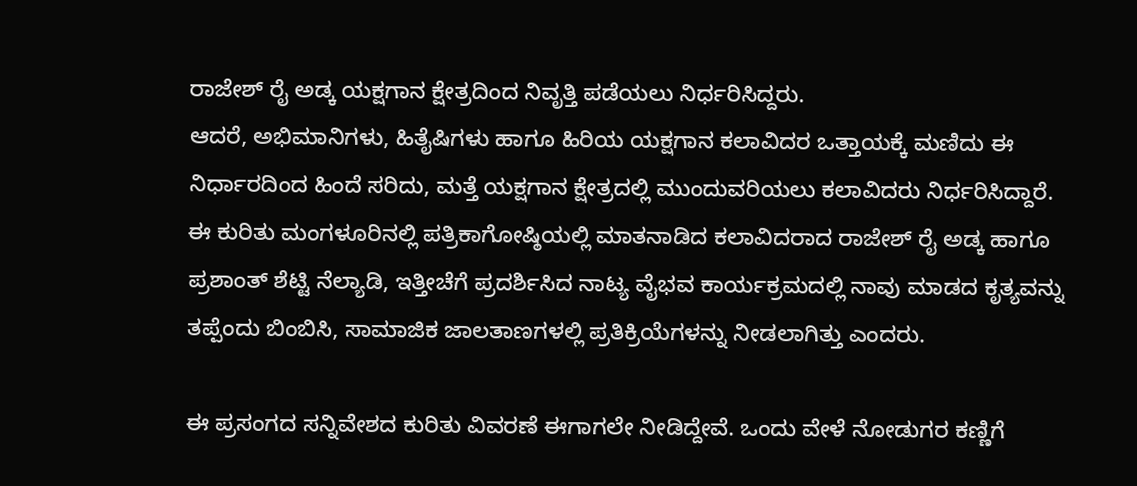ರಾಜೇಶ್ ರೈ ಅಡ್ಕ ಯಕ್ಷಗಾನ ಕ್ಷೇತ್ರದಿಂದ ನಿವೃತ್ತಿ ಪಡೆಯಲು ನಿರ್ಧರಿಸಿದ್ದರು.
ಆದರೆ, ಅಭಿಮಾನಿಗಳು, ಹಿತೈಷಿಗಳು ಹಾಗೂ ಹಿರಿಯ ಯಕ್ಷಗಾನ ಕಲಾವಿದರ ಒತ್ತಾಯಕ್ಕೆ ಮಣಿದು ಈ ನಿರ್ಧಾರದಿಂದ ಹಿಂದೆ ಸರಿದು, ಮತ್ತೆ ಯಕ್ಷಗಾನ ಕ್ಷೇತ್ರದಲ್ಲಿ ಮುಂದುವರಿಯಲು ಕಲಾವಿದರು ನಿರ್ಧರಿಸಿದ್ದಾರೆ.
ಈ ಕುರಿತು ಮಂಗಳೂರಿನಲ್ಲಿ ಪತ್ರಿಕಾಗೋಷ್ಠಿಯಲ್ಲಿ ಮಾತನಾಡಿದ ಕಲಾವಿದರಾದ ರಾಜೇಶ್ ರೈ ಅಡ್ಕ ಹಾಗೂ ಪ್ರಶಾಂತ್ ಶೆಟ್ಟಿ ನೆಲ್ಯಾಡಿ, ಇತ್ತೀಚೆಗೆ ಪ್ರದರ್ಶಿಸಿದ ನಾಟ್ಯ ವೈಭವ ಕಾರ್ಯಕ್ರಮದಲ್ಲಿ ನಾವು ಮಾಡದ ಕೃತ್ಯವನ್ನು ತಪ್ಪೆಂದು ಬಿಂಬಿಸಿ, ಸಾಮಾಜಿಕ ಜಾಲತಾಣಗಳಲ್ಲಿ ಪ್ರತಿಕ್ರಿಯೆಗಳನ್ನು ನೀಡಲಾಗಿತ್ತು ಎಂದರು.

ಈ ಪ್ರಸಂಗದ ಸನ್ನಿವೇಶದ ಕುರಿತು ವಿವರಣೆ ಈಗಾಗಲೇ ನೀಡಿದ್ದೇವೆ. ಒಂದು ವೇಳೆ ನೋಡುಗರ ಕಣ್ಣಿಗೆ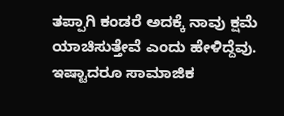ತಪ್ಪಾಗಿ ಕಂಡರೆ ಅದಕ್ಕೆ ನಾವು ಕ್ಷಮೆ ಯಾಚಿಸುತ್ತೇವೆ ಎಂದು ಹೇಳಿದ್ದೆವು. ಇಷ್ಟಾದರೂ ಸಾಮಾಜಿಕ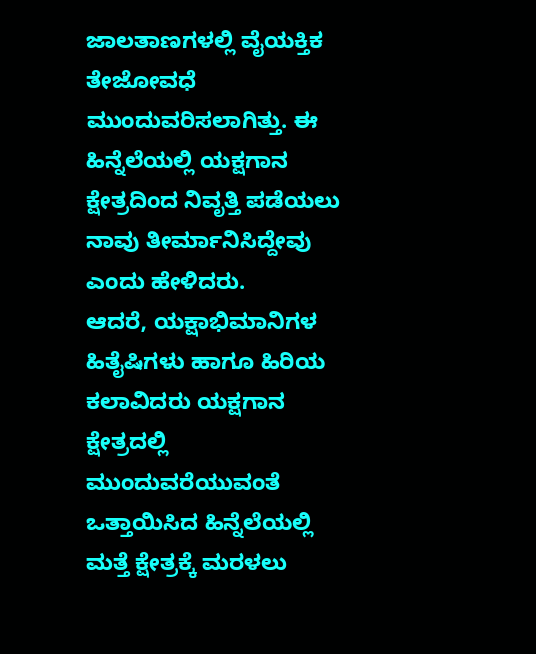ಜಾಲತಾಣಗಳಲ್ಲಿ ವೈಯಕ್ತಿಕ ತೇಜೋವಧೆ ಮುಂದುವರಿಸಲಾಗಿತ್ತು. ಈ ಹಿನ್ನೆಲೆಯಲ್ಲಿ ಯಕ್ಷಗಾನ ಕ್ಷೇತ್ರದಿಂದ ನಿವೃತ್ತಿ ಪಡೆಯಲು ನಾವು ತೀರ್ಮಾನಿಸಿದ್ದೇವು ಎಂದು ಹೇಳಿದರು.
ಆದರೆ, ಯಕ್ಷಾಭಿಮಾನಿಗಳ ಹಿತೈಷಿಗಳು ಹಾಗೂ ಹಿರಿಯ ಕಲಾವಿದರು ಯಕ್ಷಗಾನ ಕ್ಷೇತ್ರದಲ್ಲಿ ಮುಂದುವರೆಯುವಂತೆ ಒತ್ತಾಯಿಸಿದ ಹಿನ್ನೆಲೆಯಲ್ಲಿ ಮತ್ತೆ ಕ್ಷೇತ್ರಕ್ಕೆ ಮರಳಲು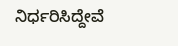ನಿರ್ಧರಿಸಿದ್ದೇವೆ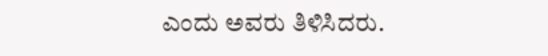ಎಂದು ಅವರು ತಿಳಿಸಿದರು.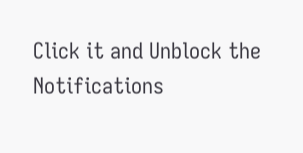Click it and Unblock the Notifications